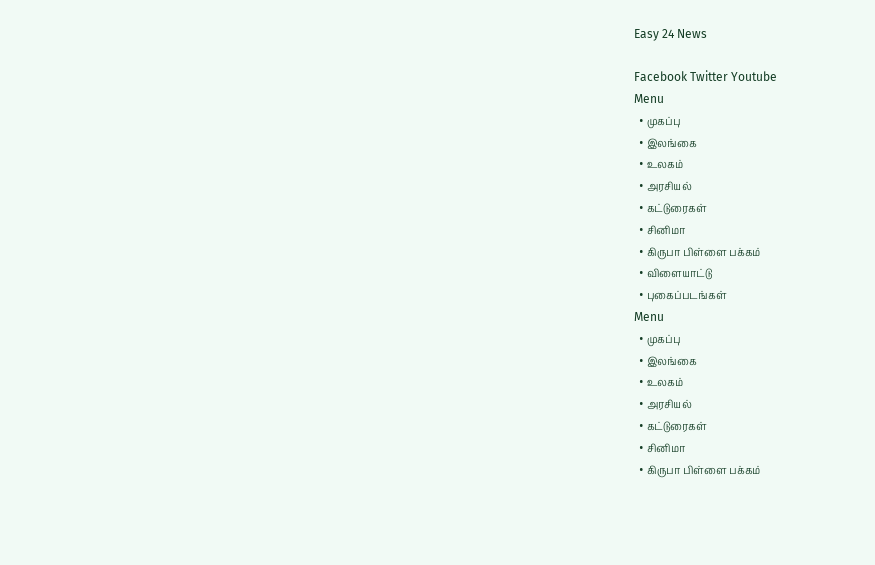Easy 24 News

Facebook Twitter Youtube
Menu
  • முகப்பு
  • இலங்கை
  • உலகம்
  • அரசியல்
  • கட்டுரைகள்
  • சினிமா
  • கிருபா பிள்ளை பக்கம்
  • விளையாட்டு
  • புகைப்படங்கள்
Menu
  • முகப்பு
  • இலங்கை
  • உலகம்
  • அரசியல்
  • கட்டுரைகள்
  • சினிமா
  • கிருபா பிள்ளை பக்கம்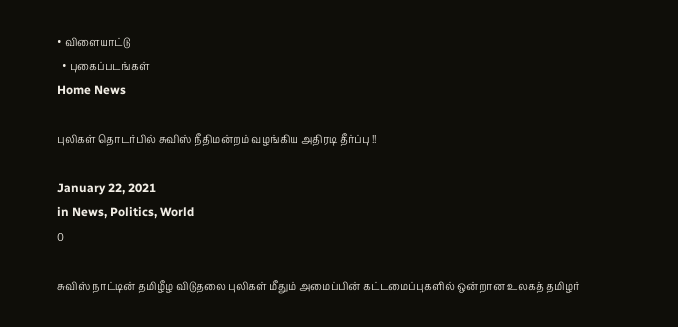• விளையாட்டு
  • புகைப்படங்கள்
Home News

புலிகள் தொடர்பில் சுவிஸ் நீதிமன்றம் வழங்கிய அதிரடி தீர்ப்பு !!

January 22, 2021
in News, Politics, World
0

சுவிஸ் நாட்டின் தமிழீழ விடுதலை புலிகள் மீதும் அமைப்பின் கட்டமைப்புகளில் ஒன்றான உலகத் தமிழர்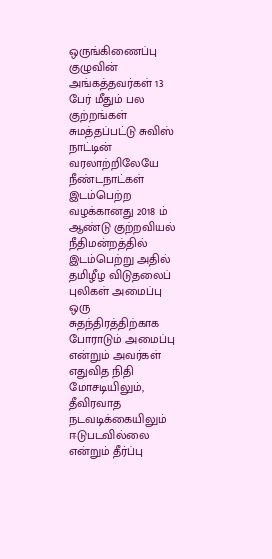ஒருங்கிணைப்பு குழுவின் அங்கத்தவர்கள் 13 பேர் மீதும் பல குற்றங்கள் சுமத்தப்பட்டு சுவிஸ் நாட்டின் வரலாற்றிலேயே நீண்டநாட்கள் இடம்பெற்ற வழக்கானது 2018 ம் ஆண்டு குற்றவியல் நீதிமன்றத்தில் இடம்பெற்று அதில் தமிழீழ விடுதலைப் புலிகள் அமைப்பு ஒரு சுதந்திரத்திற்காக போராடும் அமைப்பு என்றும் அவர்கள் எதுவித நிதி மோசடியிலும், தீவிரவாத நடவடிக்கையிலும் ஈடுபடவில்லை என்றும் தீர்ப்பு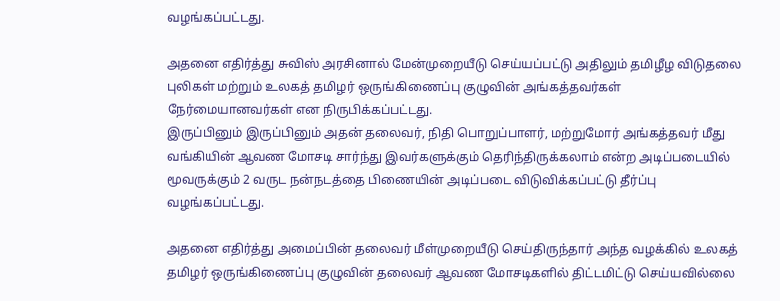வழங்கப்பட்டது.

அதனை எதிர்த்து சுவிஸ் அரசினால் மேன்முறையீடு செய்யப்பட்டு அதிலும் தமிழீழ விடுதலை புலிகள் மற்றும் உலகத் தமிழர் ஒருங்கிணைப்பு குழுவின் அங்கத்தவர்கள் நேர்மையானவர்கள் என நிருபிக்கப்பட்டது.
இருப்பினும் இருப்பினும் அதன் தலைவர், நிதி பொறுப்பாளர், மற்றுமோர் அங்கத்தவர் மீது வங்கியின் ஆவண மோசடி சார்ந்து இவர்களுக்கும் தெரிந்திருக்கலாம் என்ற அடிப்படையில் மூவருக்கும் 2 வருட நன்நடத்தை பிணையின் அடிப்படை விடுவிக்கப்பட்டு தீர்ப்பு வழங்கப்பட்டது.

அதனை எதிர்த்து அமைப்பின் தலைவர் மீள்முறையீடு செய்திருந்தார் அந்த வழக்கில் உலகத் தமிழர் ஒருங்கிணைப்பு குழுவின் தலைவர் ஆவண மோசடிகளில் திட்டமிட்டு செய்யவில்லை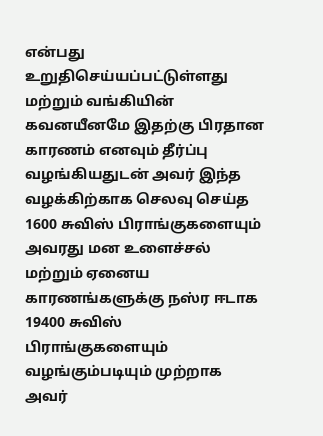என்பது உறுதிசெய்யப்பட்டுள்ளது மற்றும் வங்கியின் கவனயீனமே இதற்கு பிரதான காரணம் எனவும் தீர்ப்பு வழங்கியதுடன் அவர் இந்த வழக்கிற்காக செலவு செய்த 1600 சுவிஸ் பிராங்குகளையும் அவரது மன உளைச்சல் மற்றும் ஏனைய காரணங்களுக்கு நஸ்ர ஈடாக 19400 சுவிஸ் பிராங்குகளையும் வழங்கும்படியும் முற்றாக அவர்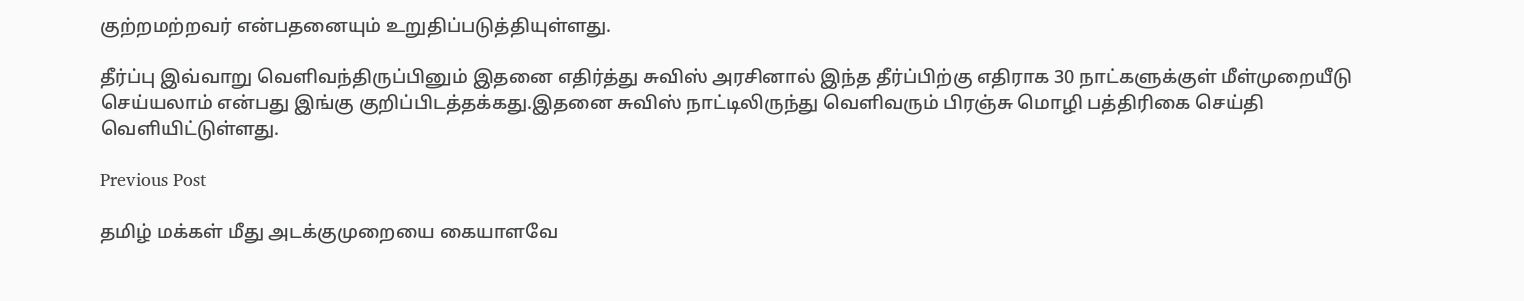குற்றமற்றவர் என்பதனையும் உறுதிப்படுத்தியுள்ளது.

தீர்ப்பு இவ்வாறு வெளிவந்திருப்பினும் இதனை எதிர்த்து சுவிஸ் அரசினால் இந்த தீர்ப்பிற்கு எதிராக 30 நாட்களுக்குள் மீள்முறையீடு செய்யலாம் என்பது இங்கு குறிப்பிடத்தக்கது.இதனை சுவிஸ் நாட்டிலிருந்து வெளிவரும் பிரஞ்சு மொழி பத்திரிகை செய்தி வெளியிட்டுள்ளது.

Previous Post

தமிழ் மக்கள் மீது அடக்குமுறையை கையாளவே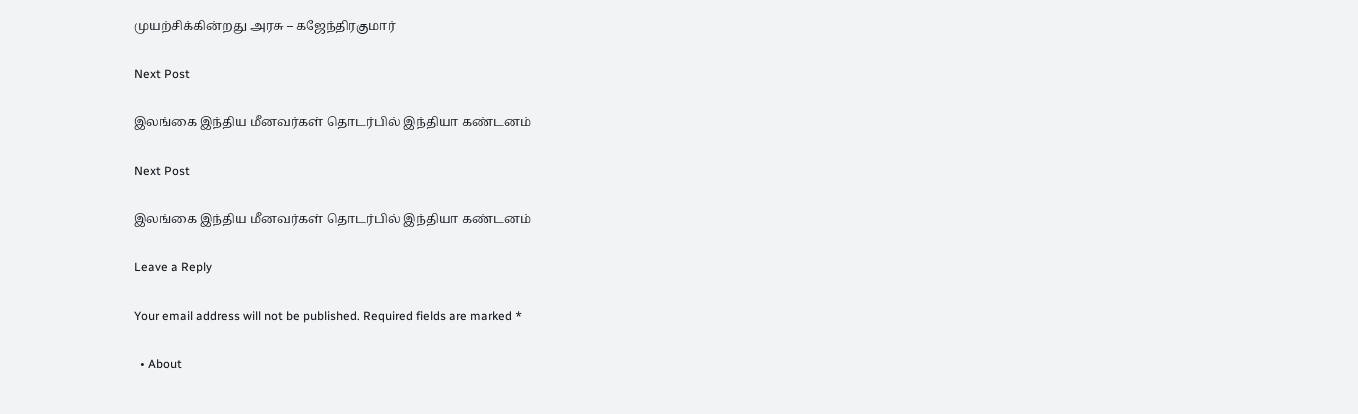முயற்சிக்கின்றது அரசு – கஜேந்திரகுமார்

Next Post

இலங்கை இந்திய மீனவர்கள் தொடர்பில் இந்தியா கண்டனம்

Next Post

இலங்கை இந்திய மீனவர்கள் தொடர்பில் இந்தியா கண்டனம்

Leave a Reply

Your email address will not be published. Required fields are marked *

  • About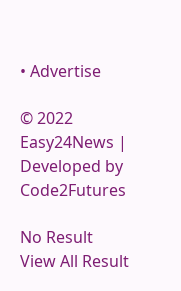• Advertise

© 2022 Easy24News | Developed by Code2Futures

No Result
View All Result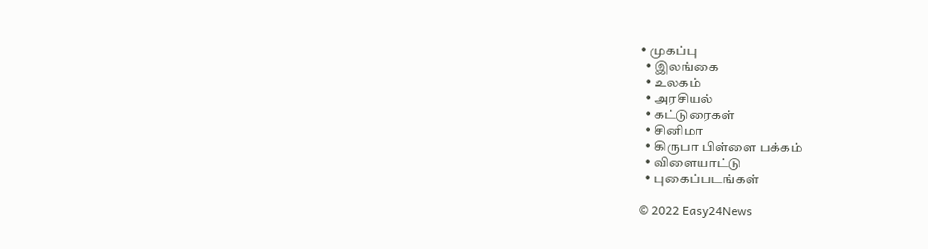• முகப்பு
  • இலங்கை
  • உலகம்
  • அரசியல்
  • கட்டுரைகள்
  • சினிமா
  • கிருபா பிள்ளை பக்கம்
  • விளையாட்டு
  • புகைப்படங்கள்

© 2022 Easy24News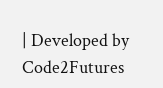| Developed by Code2Futures